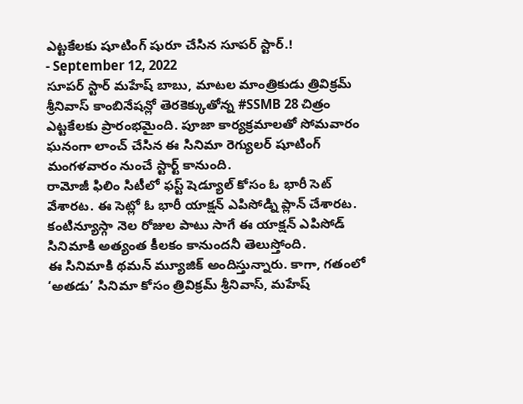ఎట్టకేలకు షూటింగ్ షురూ చేసిన సూపర్ స్టార్.!
- September 12, 2022
సూపర్ స్టార్ మహేష్ బాబు, మాటల మాంత్రికుడు త్రివిక్రమ్ శ్రీనివాస్ కాంబినేషన్లో తెరకెక్కుతోన్న #SSMB 28 చిత్రం ఎట్టకేలకు ప్రారంభమైంది. పూజా కార్యక్రమాలతో సోమవారం ఘనంగా లాంచ్ చేసిన ఈ సినిమా రెగ్యులర్ షూటింగ్ మంగళవారం నుంచే స్టార్ట్ కానుంది.
రామోజీ ఫిలిం సిటీలో ఫస్ట్ షెడ్యూల్ కోసం ఓ భారీ సెట్ వేశారట. ఈ సెట్లో ఓ భారీ యాక్షన్ ఎపిసోడ్ని ప్లాన్ చేశారట. కంటిన్యూస్గా నెల రోజుల పాటు సాగే ఈ యాక్షన్ ఎపిసోడ్ సినిమాకి అత్యంత కీలకం కానుందనీ తెలుస్తోంది.
ఈ సినిమాకి థమన్ మ్యూజిక్ అందిస్తున్నారు. కాగా, గతంలో ‘అతడు’ సినిమా కోసం త్రివిక్రమ్ శ్రీనివాస్, మహేష్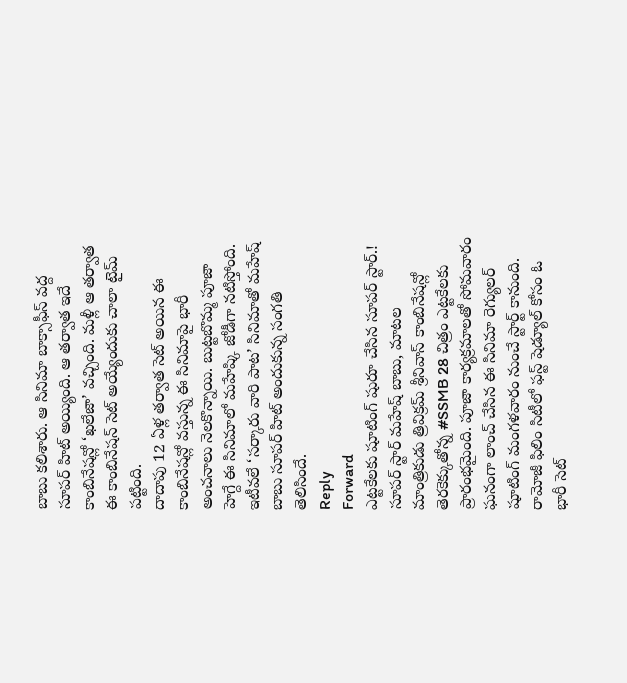బాబు కలిశారు. ఆ సినిమా బాక్సాఫీస్ వద్ద సూపర్ హిట్ అయ్యింది. ఆ తర్వాత ఇదే కాంబినేషన్లో ‘ఖలేజా’ వచ్చింది. మళ్లీ ఆ తర్వాత ఈ కాంబినేషన్ సెట్ అయ్యేందుకు చాలా టైమ్ పట్టింది.
దాదాపు 12 ఏళ్ల తర్వాత సెట్ అయిన ఈ కాంబినేషన్లో వస్తున్న ఈ సినిమాపై భారీ అంచనాలు నెలకొన్నాయి. బుట్టబొమ్మ పూజా హెగ్దే ఈ సినిమాలో మహేష్కి జోడీగా నటిస్తోంది.
ఇటీవలే ‘సర్కారు వారి పాట’ సినిమాతో మహేష్ బాబు సూపర్ హిట్ అందుకున్న సంగతి తెలిసిందే.
Reply
Forward
ఎట్టకేలకు షూటింగ్ షురూ చేసిన సూపర్ స్టార్.!
సూపర్ స్టార్ మహేష్ బాబు, మాటల మాంత్రికుడు త్రివిక్రమ్ శ్రీనివాస్ కాంబినేషన్లో తెరకెక్కుతోన్న #SSMB 28 చిత్రం ఎట్టకేలకు ప్రారంభమైంది. పూజా కార్యక్రమాలతో సోమవారం ఘనంగా లాంచ్ చేసిన ఈ సినిమా రెగ్యులర్ షూటింగ్ మంగళవారం నుంచే స్టార్ట్ కానుంది.
రామోజీ ఫిలిం సిటీలో ఫస్ట్ షెడ్యూల్ కోసం ఓ భారీ సెట్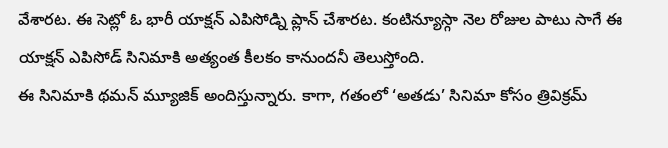వేశారట. ఈ సెట్లో ఓ భారీ యాక్షన్ ఎపిసోడ్ని ప్లాన్ చేశారట. కంటిన్యూస్గా నెల రోజుల పాటు సాగే ఈ యాక్షన్ ఎపిసోడ్ సినిమాకి అత్యంత కీలకం కానుందనీ తెలుస్తోంది.
ఈ సినిమాకి థమన్ మ్యూజిక్ అందిస్తున్నారు. కాగా, గతంలో ‘అతడు’ సినిమా కోసం త్రివిక్రమ్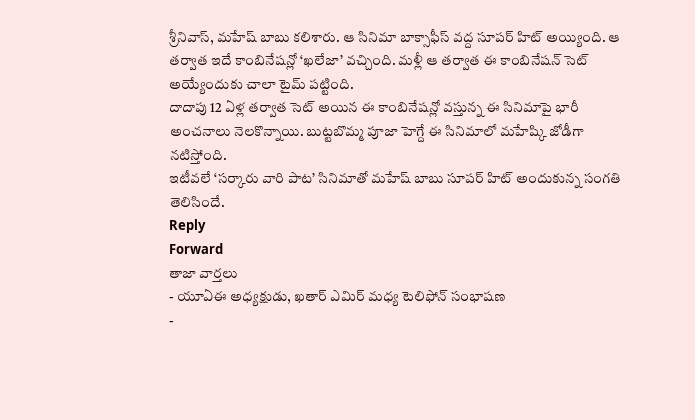శ్రీనివాస్, మహేష్ బాబు కలిశారు. ఆ సినిమా బాక్సాఫీస్ వద్ద సూపర్ హిట్ అయ్యింది. ఆ తర్వాత ఇదే కాంబినేషన్లో ‘ఖలేజా’ వచ్చింది. మళ్లీ ఆ తర్వాత ఈ కాంబినేషన్ సెట్ అయ్యేందుకు చాలా టైమ్ పట్టింది.
దాదాపు 12 ఏళ్ల తర్వాత సెట్ అయిన ఈ కాంబినేషన్లో వస్తున్న ఈ సినిమాపై భారీ అంచనాలు నెలకొన్నాయి. బుట్టబొమ్మ పూజా హెగ్దే ఈ సినిమాలో మహేష్కి జోడీగా నటిస్తోంది.
ఇటీవలే ‘సర్కారు వారి పాట’ సినిమాతో మహేష్ బాబు సూపర్ హిట్ అందుకున్న సంగతి తెలిసిందే.
Reply
Forward
తాజా వార్తలు
- యూఏఈ అధ్యక్షుడు, ఖతార్ ఎమిర్ మధ్య టెలిఫోన్ సంభాషణ
-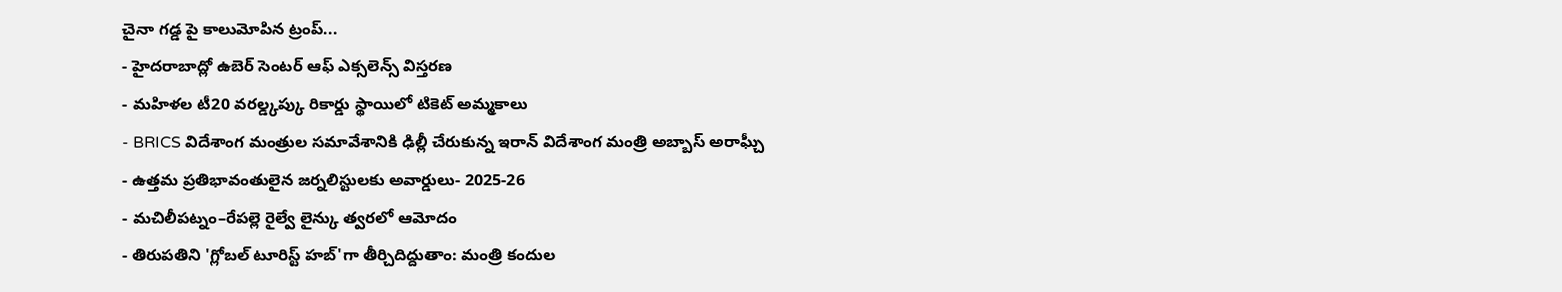చైనా గడ్డ పై కాలుమోపిన ట్రంప్...
- హైదరాబాద్లో ఉబెర్ సెంటర్ ఆఫ్ ఎక్సలెన్స్ విస్తరణ
- మహిళల టీ20 వరల్డ్కప్కు రికార్డు స్థాయిలో టికెట్ అమ్మకాలు
- BRICS విదేశాంగ మంత్రుల సమావేశానికి ఢిల్లీ చేరుకున్న ఇరాన్ విదేశాంగ మంత్రి అబ్బాస్ అరాఘ్చీ
- ఉత్తమ ప్రతిభావంతులైన జర్నలిస్టులకు అవార్డులు- 2025-26
- మచిలీపట్నం–రేపల్లె రైల్వే లైన్కు త్వరలో ఆమోదం
- తిరుపతిని 'గ్లోబల్ టూరిస్ట్ హబ్'గా తీర్చిదిద్దుతాం: మంత్రి కందుల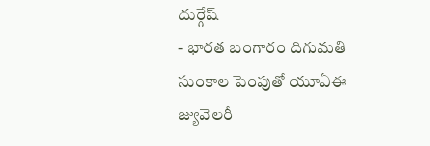దుర్గేష్
- భారత బంగారం దిగుమతి సుంకాల పెంపుతో యూఏఈ జ్యువెలరీ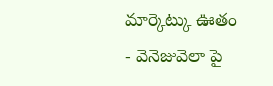మార్కెట్కు ఊతం
- వెనెజువెలా పై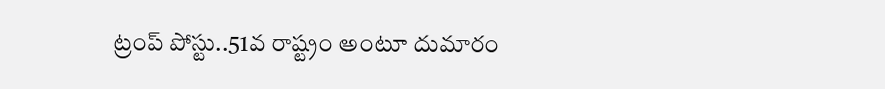ట్రంప్ పోస్టు..51వ రాష్ట్రం అంటూ దుమారం